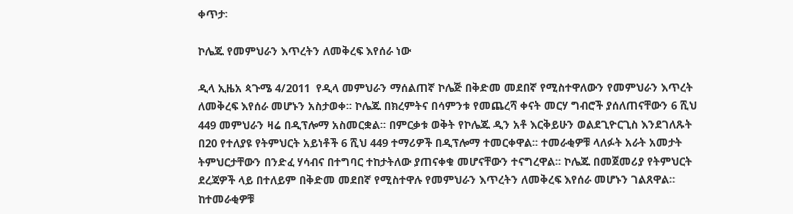ቀጥታ፡

ኮሌጁ የመምህራን እጥረትን ለመቅረፍ እየሰራ ነው

ዲላ ኢዜአ ጳጉሜ 4/2011  የዲላ መምህራን ማሰልጠኛ ኮሌጅ በቅድመ መደበኛ የሚስተዋለውን የመምህራን እጥረት ለመቅረፍ እየሰራ መሆኑን አስታወቀ፡፡ ኮሌጁ በክረምትና በሳምንቱ የመጨረሻ ቀናት መርሃ ግብሮች ያሰለጠናቸውን 6 ሺህ 449 መምህራን ዛሬ በዲፕሎማ አስመርቋል፡፡ በምርቃቱ ወቅት የኮሌጁ ዲን አቶ እርቅይሁን ወልደጊዮርጊስ እንደገለጹት በ20 የተለያዩ የትምህርት አይነቶች 6 ሺህ 449 ተማሪዎች በዲፕሎማ ተመርቀዋል፡፡ ተመራቂዎቹ ላለፉት አራት አመታት ትምህርታቸውን በንድፈ ሃሳብና በተግባር ተከታትለው ያጠናቀቁ መሆናቸውን ተናግረዋል፡፡ ኮሌጁ በመጀመሪያ የትምህርት ደረጃዎች ላይ በተለይም በቅድመ መደበኛ የሚስተዋሉ የመምህራን እጥረትን ለመቅረፍ እየሰራ መሆኑን ገልጸዋል። ከተመራቂዎቹ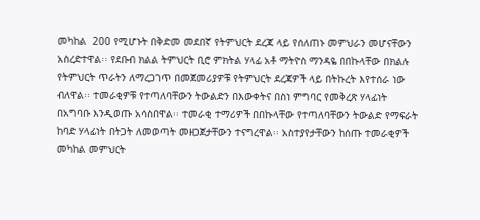መካከል  200 የሚሆኑት በቅድመ መደበኛ የትምህርት ደረጃ ላይ የሰለጠኑ መምህራን መሆናቸውን አስረድተዋል፡፡ የደቡብ ክልል ትምህርት ቢሮ ምክትል ሃላፊ አቶ ማትዮስ ማንዳዬ በበኩላቸው በክልሉ የትምህርት ጥራትን ለማረጋገጥ በመጀመሪያዎቹ የትምህርት ደረጃዎች ላይ በትኩረት እየተሰራ ነው ብለዋል፡፡ ተመራቂዎቹ የተጣለባቸውን ትውልድን በእውቀትና በስነ ምግባር የመቅረጽ ሃላፊነት በአግባቡ እንዲወጡ አሳስበዋል፡፡ ተመራቂ ተማሪዎች በበኩላቸው የተጣለባቸውን ትውልድ የማፍራት ከባድ ሃላፊነት በትጋት ለመወጣት መዘጋጀታቸውን ተናግረዋል፡፡ አስተያየታቸውን ከሰጡ ተመራቂዎች  መካከል መምህርት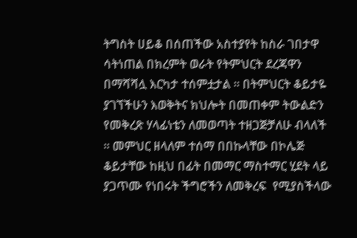ትግስት ሀይቆ በሰጠችው አስተያየት ከስራ ገበታዋ ሳትነጠል በክረምት ወራት የትምህርት ደረጃዋን በማሻሻሏ እርካታ ተሰምቷታል ። በትምህርት ቆይታዬ ያገኘችሁን እወቅትና ክህሎት በመጠቀም ትውልድን የመቅረጽ ሃላፊነቴን ለመወጣት ተዘጋጅቻለሁ ብላለች ። መምህር ዘላለም ተሰማ በበኩላቸው በኮሌጅ ቆይታቸው ከዚህ በፊት በመማር ማስተማር ሂደት ላይ ያጋጥሙ የነበሩት ችግሮችን ለመቅረፍ  የሚያስችላው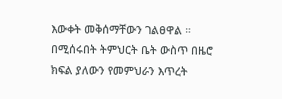እውቀት መቅሰማቸውን ገልፀዋል ። በሚሰሩበት ትምህርት ቤት ውስጥ በዜሮ ክፍል ያለውን የመምህራን እጥረት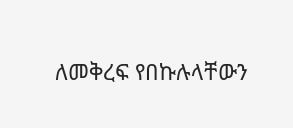ለመቅረፍ የበኩሉላቸውን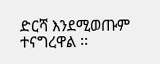ድርሻ እንደሚወጡም ተናግረዋል ፡፡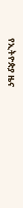የኢትዮጵያ ዜና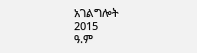አገልግሎት
2015
ዓ.ም